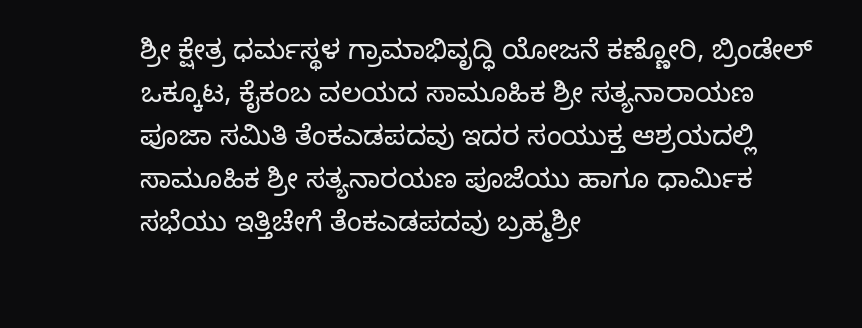ಶ್ರೀ ಕ್ಷೇತ್ರ ಧರ್ಮಸ್ಥಳ ಗ್ರಾಮಾಭಿವೃದ್ಧಿ ಯೋಜನೆ ಕಣ್ಣೋರಿ, ಬ್ರಿಂಡೇಲ್ ಒಕ್ಕೂಟ, ಕೈಕಂಬ ವಲಯದ ಸಾಮೂಹಿಕ ಶ್ರೀ ಸತ್ಯನಾರಾಯಣ ಪೂಜಾ ಸಮಿತಿ ತೆಂಕಎಡಪದವು ಇದರ ಸಂಯುಕ್ತ ಆಶ್ರಯದಲ್ಲಿ ಸಾಮೂಹಿಕ ಶ್ರೀ ಸತ್ಯನಾರಯಣ ಪೂಜೆಯು ಹಾಗೂ ಧಾರ್ಮಿಕ ಸಭೆಯು ಇತ್ತಿಚೇಗೆ ತೆಂಕಎಡಪದವು ಬ್ರಹ್ಮಶ್ರೀ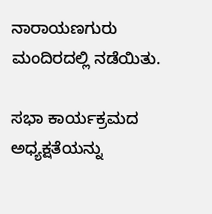ನಾರಾಯಣಗುರು ಮಂದಿರದಲ್ಲಿ ನಡೆಯಿತು.

ಸಭಾ ಕಾರ್ಯಕ್ರಮದ ಅಧ್ಯಕ್ಷತೆಯನ್ನು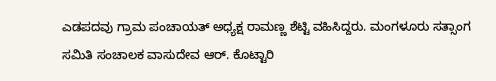ಎಡಪದವು ಗ್ರಾಮ ಪಂಚಾಯತ್ ಅಧ್ಯಕ್ಷ ರಾಮಣ್ಣ ಶೆಟ್ಟಿ ವಹಿಸಿದ್ದರು. ಮಂಗಳೂರು ಸತ್ಸಾಂಗ ಸಮಿತಿ ಸಂಚಾಲಕ ವಾಸುದೇವ ಆರ್. ಕೊಟ್ಟಾರಿ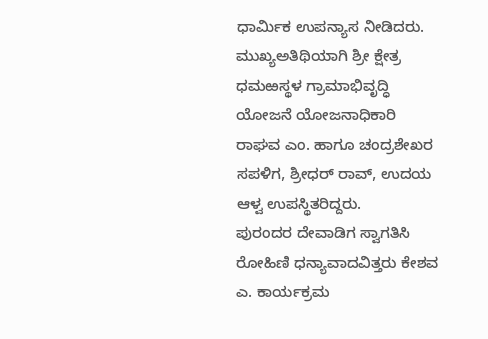ಧಾರ್ಮಿಕ ಉಪನ್ಯಾಸ ನೀಡಿದರು.
ಮುಖ್ಯಅತಿಥಿಯಾಗಿ ಶ್ರೀ ಕ್ಷೇತ್ರ ಧಮಱಸ್ಥಳ ಗ್ರಾಮಾಭಿವೃದ್ಧಿ ಯೋಜನೆ ಯೋಜನಾಧಿಕಾರಿ ರಾಘವ ಎಂ. ಹಾಗೂ ಚಂದ್ರಶೇಖರ ಸಪಳಿಗ, ಶ್ರೀಧರ್ ರಾವ್, ಉದಯ ಆಳ್ವ ಉಪಸ್ಥಿತರಿದ್ದರು.
ಪುರಂದರ ದೇವಾಡಿಗ ಸ್ವಾಗತಿಸಿ ರೋಹಿಣಿ ಧನ್ಯಾವಾದವಿತ್ತರು ಕೇಶವ ಎ. ಕಾರ್ಯಕ್ರಮ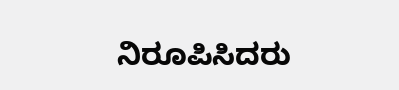ನಿರೂಪಿಸಿದರು